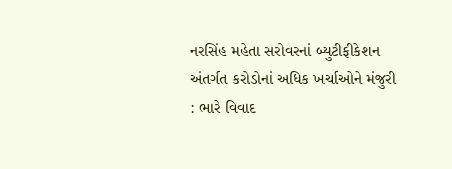નરસિંહ મહેતા સરોવરનાં બ્યુટીફીકેશન અંતર્ગત કરોડોનાં અધિક ખર્ચાઓને મંજુરી : ભારે વિવાદ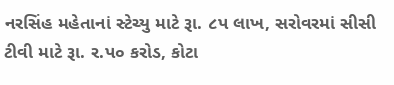નરસિંહ મહેતાનાં સ્ટેચ્યુ માટે રૂા. ૮પ લાખ, સરોવરમાં સીસી ટીવી માટે રૂા. ર.પ૦ કરોડ, કોટા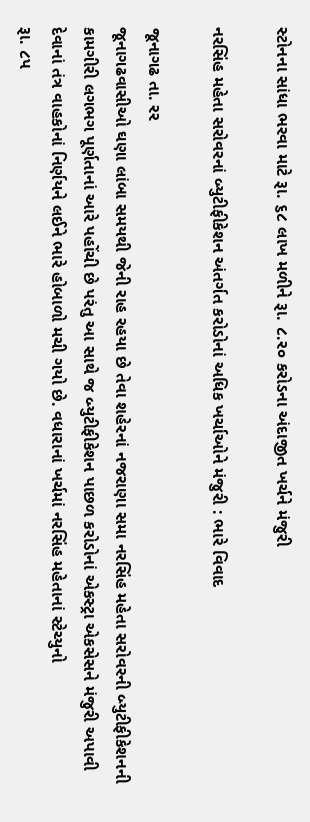સ્ટોનના સાંધા ભરવા માટે રૂા. ૬૮ લાખ મળીને રૂા. ૮.ર૦ કરોડના અંદાજીત ખર્ચને મંજુરી

નરસિંહ મહેતા સરોવરનાં બ્યુટીફીકેશન અંતર્ગત કરોડોનાં અધિક ખર્ચાઓને મંજુરી : ભારે વિવાદ

જૂનાગઢ તા. રર
જૂનાગઢવાસીઓ ઘણા લાંબા સમયથી જેની રાહ રહયા છે તેવા શહેરનાં નજરાણા સમા નરસિંહ મહેતા સરોવરની બ્યુટીફીકેશનની કામગીરી લગભગ પૂર્ણતાનાં આરે પહોંચી છે પરંતુ આ સાથે જ બ્યુટીફીકેશન પાછળ કરોડોનાં એકસ્ટ્રા એકસેસને મંજુરી અપાવી દેવાનાં તંત્ર વાહકોનાં નિર્ણયને લઈને ભારે હોબાળો મચી ગયો છે. વધારાનાં ખર્ચમાં નરસિંહ મહેતાનાં સ્ટેચ્યુનો
રૂા. ૮પ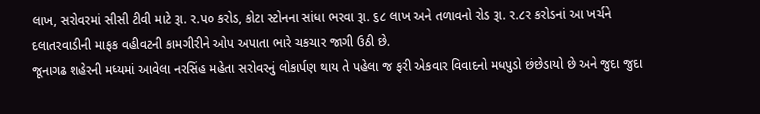લાખ, સરોવરમાં સીસી ટીવી માટે રૂા. ર.પ૦ કરોડ, કોટા સ્ટોનના સાંધા ભરવા રૂા. ૬૮ લાખ અને તળાવનો રોડ રૂા. ર.૮ર કરોડનાં આ ખર્ચને દલાતરવાડીની માફક વહીવટની કામગીરીને ઓપ અપાતા ભારે ચકચાર જાગી ઉઠી છે.
જૂનાગઢ શહેરની મધ્યમાં આવેલા નરસિંહ મહેતા સરોવરનું લોકાર્પણ થાય તે પહેલા જ ફરી એકવાર વિવાદનો મધપુડો છંછેડાયો છે અને જુદા જુદા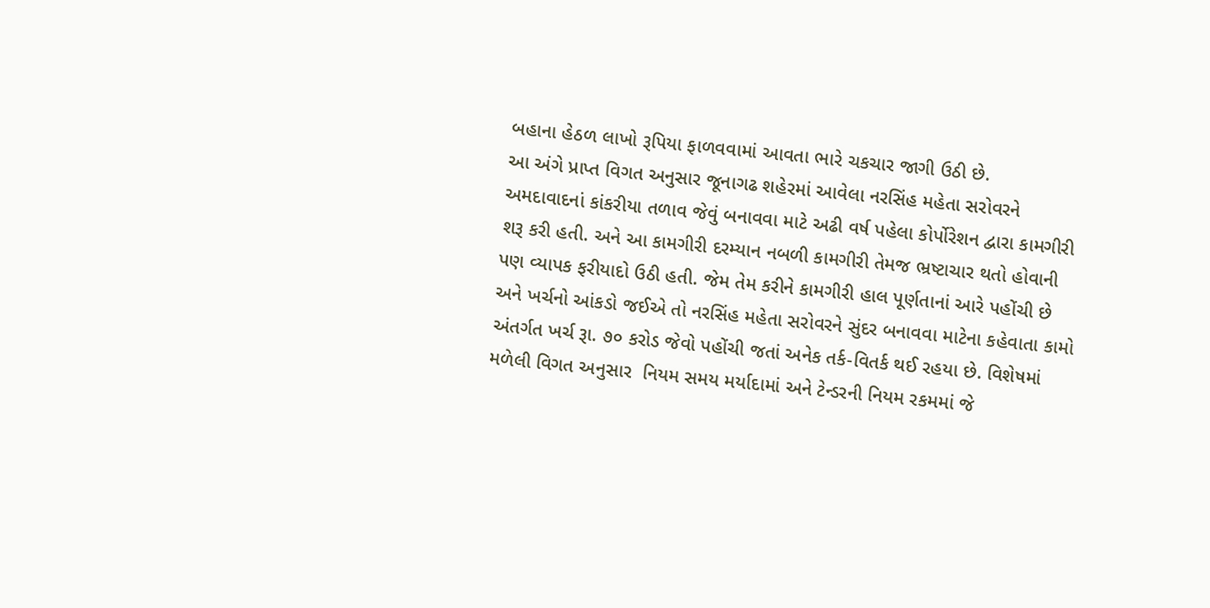બહાના હેઠળ લાખો રૂપિયા ફાળવવામાં આવતા ભારે ચકચાર જાગી ઉઠી છે.
આ અંગે પ્રાપ્ત વિગત અનુસાર જૂનાગઢ શહેરમાં આવેલા નરસિંહ મહેતા સરોવરને અમદાવાદનાં કાંકરીયા તળાવ જેવું બનાવવા માટે અઢી વર્ષ પહેલા કોર્પોરેશન દ્વારા કામગીરી શરૂ કરી હતી. અને આ કામગીરી દરમ્યાન નબળી કામગીરી તેમજ ભ્રષ્ટાચાર થતો હોવાની પણ વ્યાપક ફરીયાદો ઉઠી હતી. જેમ તેમ કરીને કામગીરી હાલ પૂર્ણતાનાં આરે પહોંચી છે અને ખર્ચનો આંકડો જઈએ તો નરસિંહ મહેતા સરોવરને સુંદર બનાવવા માટેના કહેવાતા કામો અંતર્ગત ખર્ચ રૂા. ૭૦ કરોડ જેવો પહોંચી જતાં અનેક તર્ક-વિતર્ક થઈ રહયા છે. વિશેષમાં મળેલી વિગત અનુસાર  નિયમ સમય મર્યાદામાં અને ટેન્ડરની નિયમ રકમમાં જે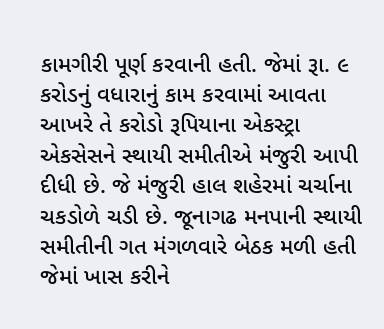કામગીરી પૂર્ણ કરવાની હતી. જેમાં રૂા. ૯ કરોડનું વધારાનું કામ કરવામાં આવતા આખરે તે કરોડો રૂપિયાના એકસ્ટ્રા એકસેસને સ્થાયી સમીતીએ મંજુરી આપી દીધી છે. જે મંજુરી હાલ શહેરમાં ચર્ચાના ચકડોળે ચડી છે. જૂનાગઢ મનપાની સ્થાયી સમીતીની ગત મંગળવારે બેઠક મળી હતી જેમાં ખાસ કરીને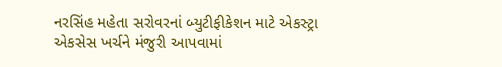નરસિંહ મહેતા સરોવરનાં બ્યુટીફીકેશન માટે એકસ્ટ્રા એકસેસ ખર્ચને મંજુરી આપવામાં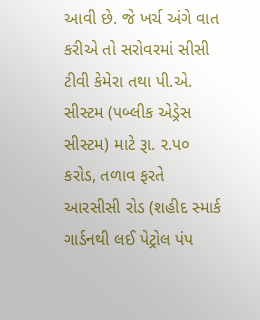આવી છે. જે ખર્ચ અંગે વાત કરીએ તો સરોવરમાં સીસી ટીવી કેમેરા તથા પી.એ. સીસ્ટમ (પબ્લીક એડ્રેસ સીસ્ટમ) માટે રૂા. ર.પ૦ કરોડ, તળાવ ફરતે આરસીસી રોડ (શહીદ સ્માર્ક ગાર્ડનથી લઈ પેટ્રોલ પંપ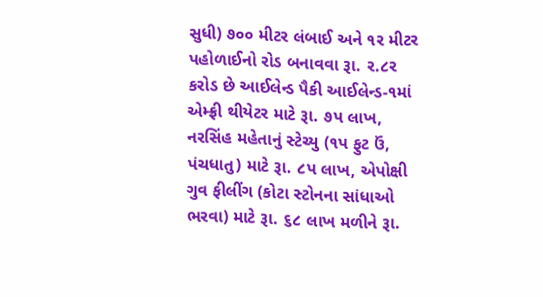સુધી) ૭૦૦ મીટર લંબાઈ અને ૧ર મીટર પહોળાઈનો રોડ બનાવવા રૂા. ર.૮ર કરોડ છે આઈલેન્ડ પૈકી આઈલેન્ડ-૧માં એમ્ફ્રી થીયેટર માટે રૂા. ૭પ લાખ, નરસિંહ મહેતાનું સ્ટેચ્યુ (૧પ ફુટ ઉં, પંચધાતુ) માટે રૂા. ૮પ લાખ, એપોક્ષી ગુવ ફીલીંગ (કોટા સ્ટોનના સાંધાઓ ભરવા) માટે રૂા. ૬૮ લાખ મળીને રૂા.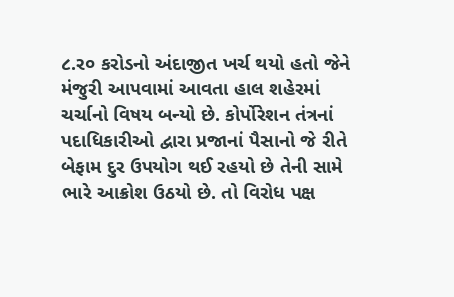૮.ર૦ કરોડનો અંદાજીત ખર્ચ થયો હતો જેને મંજુરી આપવામાં આવતા હાલ શહેરમાં ચર્ચાનો વિષય બન્યો છે. કોર્પોરેશન તંત્રનાં પદાધિકારીઓ દ્વારા પ્રજાનાં પૈસાનો જે રીતે બેફામ દુર ઉપયોગ થઈ રહયો છે તેની સામે ભારે આક્રોશ ઉઠયો છે. તો વિરોધ પક્ષ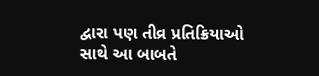દ્વારા પણ તીવ્ર પ્રતિક્રિયાઓ સાથે આ બાબતે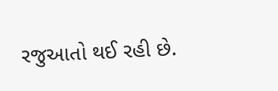રજુઆતો થઈ રહી છે.